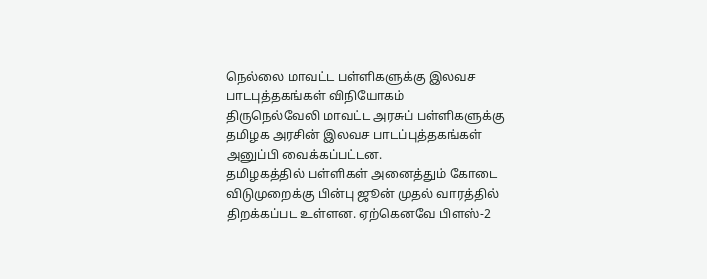நெல்லை மாவட்ட பள்ளிகளுக்கு இலவச பாடபுத்தகங்கள் விநியோகம்
திருநெல்வேலி மாவட்ட அரசுப் பள்ளிகளுக்கு தமிழக அரசின் இலவச பாடப்புத்தகங்கள் அனுப்பி வைக்கப்பட்டன.
தமிழகத்தில் பள்ளிகள் அனைத்தும் கோடை விடுமுறைக்கு பின்பு ஜூன் முதல் வாரத்தில் திறக்கப்பட உள்ளன. ஏற்கெனவே பிளஸ்-2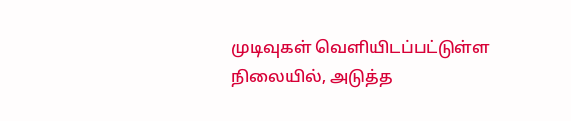முடிவுகள் வெளியிடப்பட்டுள்ள நிலையில், அடுத்த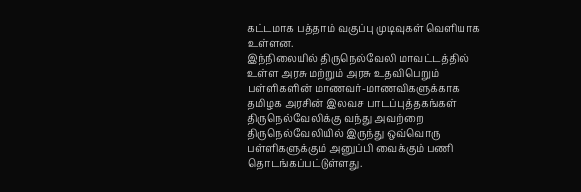கட்டமாக பத்தாம் வகுப்பு முடிவுகள் வெளியாக உள்ளன.
இந்நிலையில் திருநெல்வேலி மாவட்டத்தில் உள்ள அரசு மற்றும் அரசு உதவிபெறும் பள்ளிகளின் மாணவர்-மாணவிகளுக்காக தமிழக அரசின் இலவச பாடப்புத்தகங்கள் திருநெல்வேலிக்கு வந்து அவற்றை திருநெல்வேலியில் இருந்து ஒவ்வொரு பள்ளிகளுக்கும் அனுப்பி வைக்கும் பணி தொடங்கப்பட்டுள்ளது.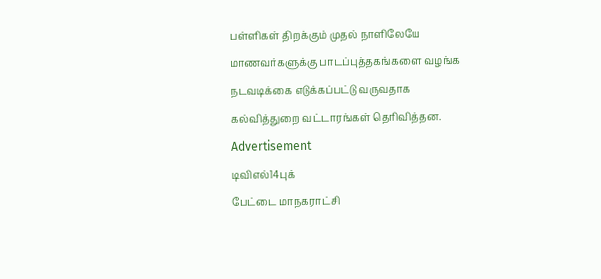பள்ளிகள் திறக்கும் முதல் நாளிலேயே மாணவர்களுக்கு பாடப்புத்தகங்களை வழங்க நடவடிக்கை எடுக்கப்பட்டு வருவதாக கல்வித்துறை வட்டாரங்கள் தெரிவித்தன.
Advertisement
டிவிஎல்14புக்
பேட்டை மாநகராட்சி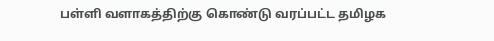பள்ளி வளாகத்திற்கு கொண்டு வரப்பட்ட தமிழக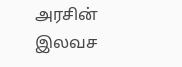அரசின் இலவச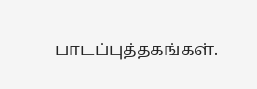பாடப்புத்தகங்கள்.